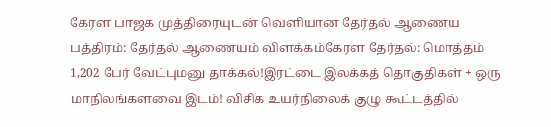கேரள பாஜக முத்திரையுடன் வெளியான தேர்தல் ஆணைய பத்திரம்: தேர்தல் ஆணையம் விளக்கம்கேரள தேர்தல்: மொத்தம் 1,202 பேர் வேட்புமனு தாக்கல்!இரட்டை இலக்கத் தொகுதிகள் + ஒரு மாநிலங்களவை இடம்! விசிக உயர்நிலைக் குழு கூட்டத்தில்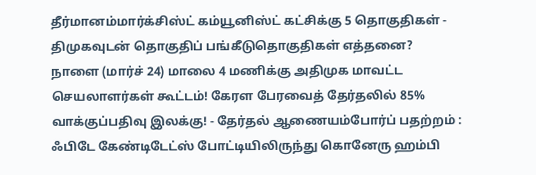தீர்மானம்மார்க்சிஸ்ட் கம்யூனிஸ்ட் கட்சிக்கு 5 தொகுதிகள் - திமுகவுடன் தொகுதிப் பங்கீடுதொகுதிகள் எத்தனை? நாளை (மார்ச் 24) மாலை 4 மணிக்கு அதிமுக மாவட்ட செயலாளர்கள் கூட்டம்! கேரள பேரவைத் தேர்தலில் 85% வாக்குப்பதிவு இலக்கு! - தேர்தல் ஆணையம்போர்ப் பதற்றம் : ஃபிடே கேண்டிடேட்ஸ் போட்டியிலிருந்து கொனேரு ஹம்பி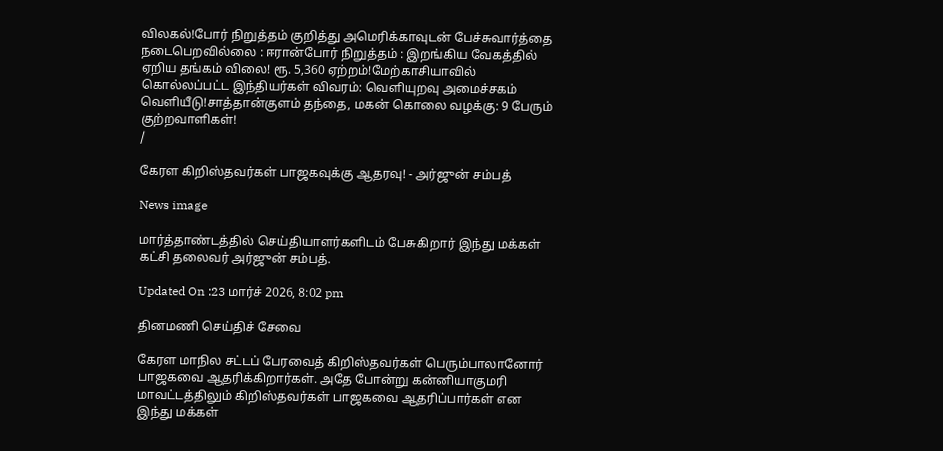விலகல்!போர் நிறுத்தம் குறித்து அமெரிக்காவுடன் பேச்சுவார்த்தை நடைபெறவில்லை : ஈரான்போர் நிறுத்தம் : இறங்கிய வேகத்தில் ஏறிய தங்கம் விலை! ரூ. 5,360 ஏற்றம்!மேற்காசியாவில் கொல்லப்பட்ட இந்தியர்கள் விவரம்: வெளியுறவு அமைச்சகம் வெளியீடு!சாத்தான்குளம் தந்தை, மகன் கொலை வழக்கு: 9 பேரும் குற்றவாளிகள்!
/

கேரள கிறிஸ்தவர்கள் பாஜகவுக்கு ஆதரவு! - அர்ஜுன் சம்பத்

News image

மார்த்தாண்டத்தில் செய்தியாளர்களிடம் பேசுகிறார் இந்து மக்கள் கட்சி தலைவர் அர்ஜுன் சம்பத்.

Updated On :23 மார்ச் 2026, 8:02 pm

தினமணி செய்திச் சேவை

கேரள மாநில சட்டப் பேரவைத் கிறிஸ்தவர்கள் பெரும்பாலானோர் பாஜகவை ஆதரிக்கிறார்கள். அதே போன்று கன்னியாகுமரி மாவட்டத்திலும் கிறிஸ்தவர்கள் பாஜகவை ஆதரிப்பார்கள் என இந்து மக்கள்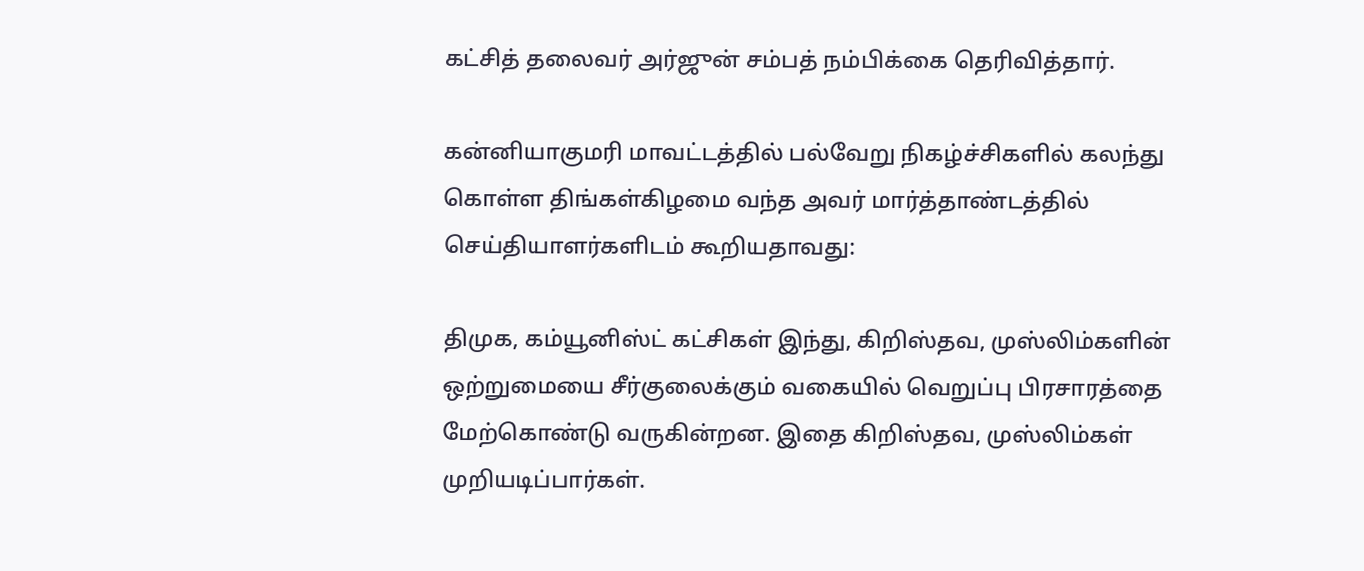கட்சித் தலைவர் அர்ஜுன் சம்பத் நம்பிக்கை தெரிவித்தார்.

கன்னியாகுமரி மாவட்டத்தில் பல்வேறு நிகழ்ச்சிகளில் கலந்து கொள்ள திங்கள்கிழமை வந்த அவர் மார்த்தாண்டத்தில் செய்தியாளர்களிடம் கூறியதாவது:

திமுக, கம்யூனிஸ்ட் கட்சிகள் இந்து, கிறிஸ்தவ, முஸ்லிம்களின் ஒற்றுமையை சீர்குலைக்கும் வகையில் வெறுப்பு பிரசாரத்தை மேற்கொண்டு வருகின்றன. இதை கிறிஸ்தவ, முஸ்லிம்கள் முறியடிப்பார்கள்.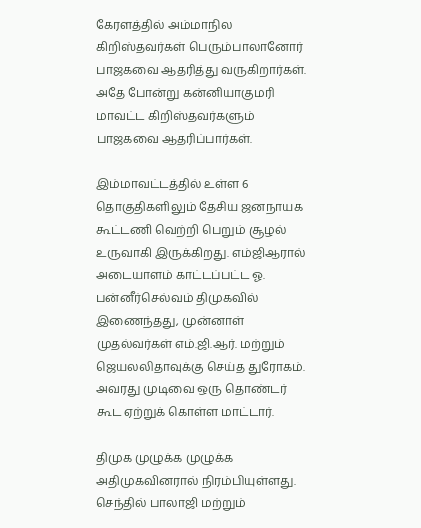கேரளத்தில் அம்மாநில கிறிஸ்தவர்கள் பெரும்பாலானோர் பாஜகவை ஆதரித்து வருகிறார்கள். அதே போன்று கன்னியாகுமரி மாவட்ட கிறிஸ்தவர்களும் பாஜகவை ஆதரிப்பார்கள்.

இம்மாவட்டத்தில் உள்ள 6 தொகுதிகளிலும் தேசிய ஜனநாயக கூட்டணி வெற்றி பெறும் சூழல் உருவாகி இருக்கிறது. எம்ஜிஆரால் அடையாளம் காட்டப்பட்ட ஓ. பன்னீர்செல்வம் திமுகவில் இணைந்தது, முன்னாள் முதல்வர்கள் எம்.ஜி.ஆர். மற்றும் ஜெயலலிதாவுக்கு செய்த துரோகம். அவரது முடிவை ஒரு தொண்டர் கூட ஏற்றுக் கொள்ள மாட்டார்.

திமுக முழுக்க முழுக்க அதிமுகவினரால் நிரம்பியுள்ளது. செந்தில் பாலாஜி மற்றும்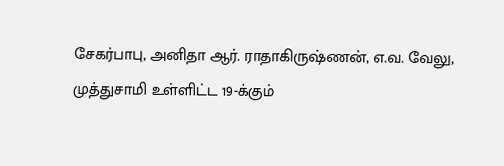சேகர்பாபு, அனிதா ஆர். ராதாகிருஷ்ணன், எ.வ. வேலு, முத்துசாமி உள்ளிட்ட 19-க்கும்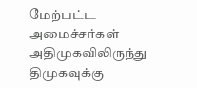மேற்பட்ட அமைச்சர்கள் அதிமுகவிலிருந்து திமுகவுக்கு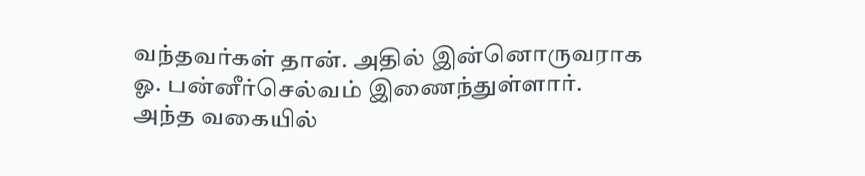வந்தவர்கள் தான். அதில் இன்னொருவராக ஓ. பன்னீர்செல்வம் இணைந்துள்ளார். அந்த வகையில்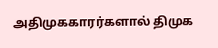அதிமுககாரர்களால் திமுக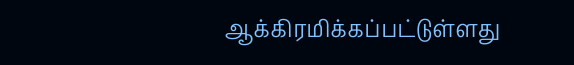ஆக்கிரமிக்கப்பட்டுள்ளது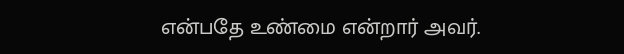என்பதே உண்மை என்றார் அவர்.